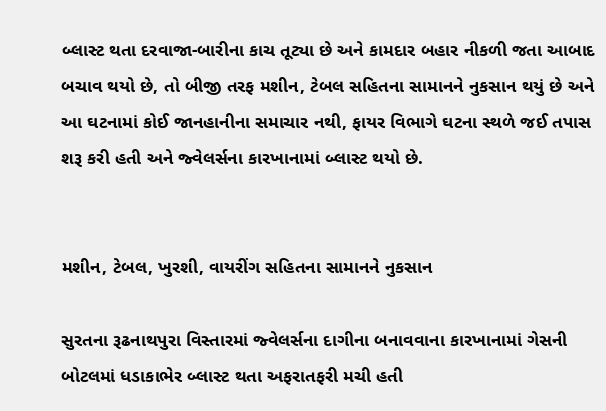બ્લાસ્ટ થતા દરવાજા-બારીના કાચ તૂટ્યા છે અને કામદાર બહાર નીકળી જતા આબાદ બચાવ થયો છે, તો બીજી તરફ મશીન, ટેબલ સહિતના સામાનને નુકસાન થયું છે અને આ ઘટનામાં કોઈ જાનહાનીના સમાચાર નથી, ફાયર વિભાગે ઘટના સ્થળે જઈ તપાસ શરૂ કરી હતી અને જ્વેલર્સના કારખાનામાં બ્લાસ્ટ થયો છે.


મશીન, ટેબલ, ખુરશી, વાયરીંગ સહિતના સામાનને નુકસાન

સુરતના રૂઢનાથપુરા વિસ્તારમાં જ્વેલર્સના દાગીના બનાવવાના કારખાનામાં ગેસની બોટલમાં ધડાકાભેર બ્લાસ્ટ થતા અફરાતફરી મચી હતી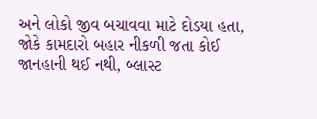અને લોકો જીવ બચાવવા માટે દોડયા હતા, જોકે કામદારો બહાર નીકળી જતા કોઈ જાનહાની થઈ નથી, બ્લાસ્ટ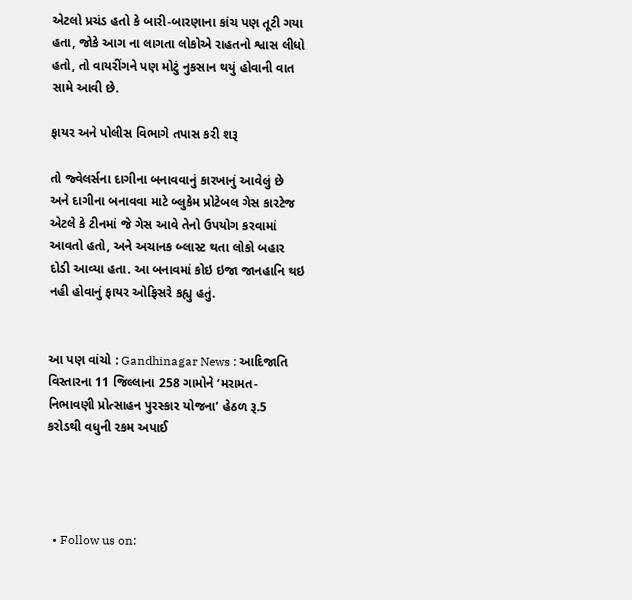એટલો પ્રચંડ હતો કે બારી-બારણાના કાંચ પણ તૂટી ગયા હતા, જોકે આગ ના લાગતા લોકોએ રાહતનો શ્વાસ લીધો હતો, તો વાયરીંગને પણ મોટું નુકસાન થયું હોવાની વાત સામે આવી છે.

ફાયર અને પોલીસ વિભાગે તપાસ કરી શરૂ

તો જ્વેલર્સના દાગીના બનાવવાનું કારખાનું આવેલું છે અને દાગીના બનાવવા માટે બ્લુકેમ પ્રોટેબલ ગેસ કારટેજ એટલે કે ટીનમાં જે ગેસ આવે તેનો ઉપયોગ કરવામાં આવતો હતો, અને અચાનક બ્લાસ્ટ થતા લોકો બહાર દોડી આવ્યા હતા. આ બનાવમાં કોઇ ઇજા જાનહાનિ થઇ નહી હોવાનું ફાયર ઓફિસરે કહ્યુ હતું.


આ પણ વાંચો : Gandhinagar News : આદિજાતિ વિસ્તારના 11 જિલ્લાના 258 ગામોને ‘મરામત-નિભાવણી પ્રોત્સાહન પુરસ્કાર યોજના’ હેઠળ રૂ.5 કરોડથી વધુની રકમ અપાઈ




  • Follow us on: